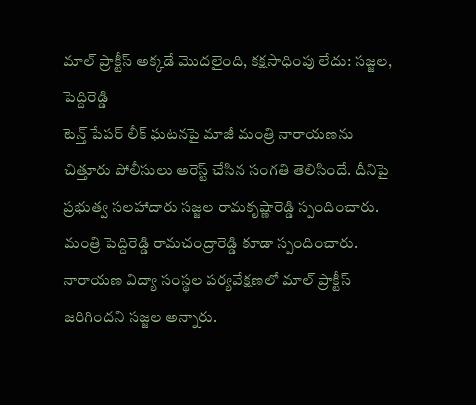మాల్ ప్రాక్టీస్ అక్కడే మొదలైంది, కక్షసాధింపు లేదు: సజ్జల, పెద్దిరెడ్డి
టెన్త్ పేపర్ లీక్ ఘటనపై మాజీ మంత్రి నారాయణను చిత్తూరు పోలీసులు అరెస్ట్ చేసిన సంగతి తెలిసిందే. దీనిపై ప్రభుత్వ సలహాదారు సజ్జల రామకృష్ణారెడ్డి స్పందించారు. మంత్రి పెద్దిరెడ్డి రామచంద్రారెడ్డి కూడా స్పందించారు. నారాయణ విద్యా సంస్థల పర్యవేక్షణలో మాల్ ప్రాక్టీస్ జరిగిందని సజ్జల అన్నారు.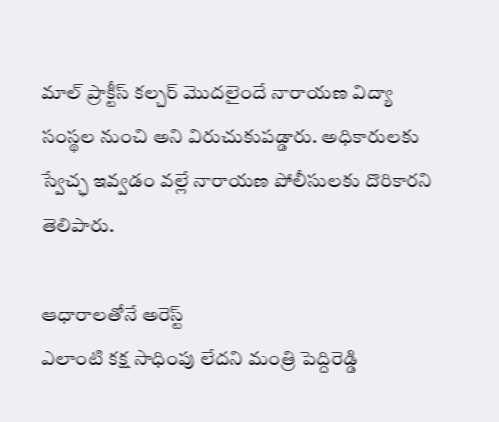మాల్ ప్రాక్టీస్ కల్చర్ మొదలైందే నారాయణ విద్యా సంస్థల నుంచి అని విరుచుకుపడ్డారు. అధికారులకు స్వేచ్ఛ ఇవ్వడం వల్లే నారాయణ పోలీసులకు దొరికారని తెలిపారు.

ఆధారాలతోనే అరెస్ట్
ఎలాంటి కక్ష సాధింపు లేదని మంత్రి పెద్దిరెడ్డి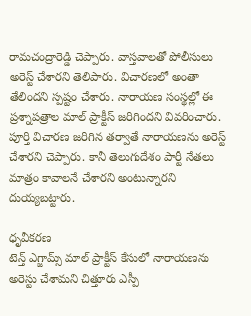రామచంద్రారెడ్డి చెప్పారు. వాస్తవాలతో పోలీసులు అరెస్ట్ చేశారని తెలిపారు. విచారణలో అంతా తేలిందని స్పష్టం చేశారు. నారాయణ సంస్థల్లో ఈ ప్రశ్నాపత్రాల మాల్ ప్రాక్టీస్ జరిగిందని వివరించారు. పూర్తి విచారణ జరిగిన తర్వాతే నారాయణను అరెస్ట్ చేశారని చెప్పారు. కానీ తెలుగుదేశం పార్టీ నేతలు మాత్రం కావాలనే చేశారని అంటున్నారని దుయ్యబట్టారు.

ధృవీకరణ
టెన్త్ ఎగ్జామ్స్ మాల్ ప్రాక్టీస్ కేసులో నారాయణను అరెస్టు చేశామని చిత్తూరు ఎస్పీ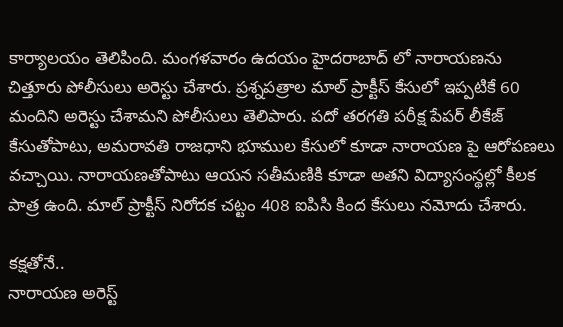కార్యాలయం తెలిపింది. మంగళవారం ఉదయం హైదరాబాద్ లో నారాయణను చిత్తూరు పోలీసులు అరెస్టు చేశారు. ప్రశ్నపత్రాల మాల్ ప్రాక్టీస్ కేసులో ఇప్పటికే 60 మందిని అరెస్టు చేశామని పోలీసులు తెలిపారు. పదో తరగతి పరీక్ష పేపర్ లీకేజ్ కేసుతోపాటు, అమరావతి రాజధాని భూముల కేసులో కూడా నారాయణ పై ఆరోపణలు వచ్చాయి. నారాయణతోపాటు ఆయన సతీమణికి కూడా అతని విద్యాసంస్థల్లో కీలక పాత్ర ఉంది. మాల్ ప్రాక్టీస్ నిరోదక చట్టం 408 ఐపిసి కింద కేసులు నమోదు చేశారు.

కక్షతోనే..
నారాయణ అరెస్ట్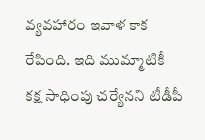వ్యవహారం ఇవాళ కాక రేపింది. ఇది ముమ్మాటికీ కక్ష సాధింపు చర్యేనని టీడీపీ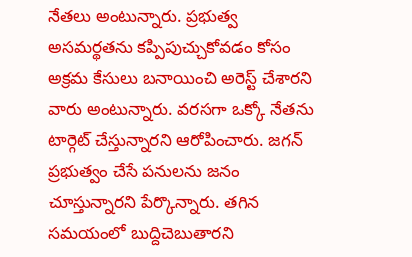నేతలు అంటున్నారు. ప్రభుత్వ అసమర్థతను కప్పిపుచ్చుకోవడం కోసం అక్రమ కేసులు బనాయించి అరెస్ట్ చేశారని వారు అంటున్నారు. వరసగా ఒక్కో నేతను టార్గెట్ చేస్తున్నారని ఆరోపించారు. జగన్ ప్రభుత్వం చేసే పనులను జనం చూస్తున్నారని పేర్కొన్నారు. తగిన సమయంలో బుద్దిచెబుతారని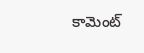కామెంట్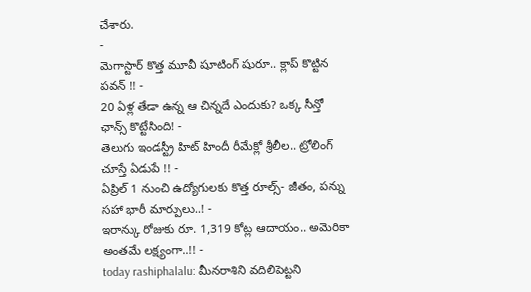చేశారు.
-
మెగాస్టార్ కొత్త మూవీ షూటింగ్ షురూ.. క్లాప్ కొట్టిన పవన్ !! -
20 ఏళ్ల తేడా ఉన్న ఆ చిన్నదే ఎందుకు? ఒక్క సీన్తో ఛాన్స్ కొట్టేసింది! -
తెలుగు ఇండస్ట్రీ హిట్ హిందీ రీమేక్లో శ్రీలీల.. ట్రోలింగ్ చూస్తే ఏడుపే !! -
ఏప్రిల్ 1 నుంచి ఉద్యోగులకు కొత్త రూల్స్- జీతం, పన్ను సహా భారీ మార్పులు..! -
ఇరాన్కు రోజుకు రూ. 1,319 కోట్ల ఆదాయం.. అమెరికా అంతమే లక్ష్యంగా..!! -
today rashiphalalu: మీనరాశిని వదిలిపెట్టని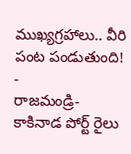ముఖ్యగ్రహాలు.. వీరి పంట పండుతుంది! -
రాజమండ్రి- కాకినాడ పోర్ట్ రైలు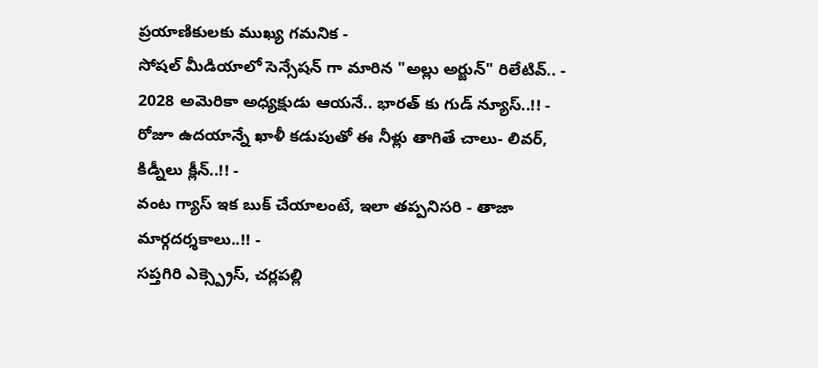ప్రయాణికులకు ముఖ్య గమనిక -
సోషల్ మీడియాలో సెన్సేషన్ గా మారిన "అల్లు అర్జున్" రిలేటివ్.. -
2028 అమెరికా అధ్యక్షుడు ఆయనే.. భారత్ కు గుడ్ న్యూస్..!! -
రోజూ ఉదయాన్నే ఖాళీ కడుపుతో ఈ నీళ్లు తాగితే చాలు- లివర్, కిడ్నీలు క్లీన్..!! -
వంట గ్యాస్ ఇక బుక్ చేయాలంటే, ఇలా తప్పనిసరి - తాజా మార్గదర్శకాలు..!! -
సప్తగిరి ఎక్స్ప్రెస్, చర్లపల్లి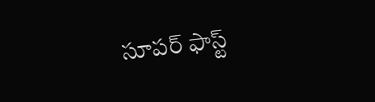సూపర్ ఫాస్ట్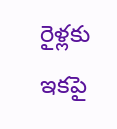రైళ్లకు ఇకపై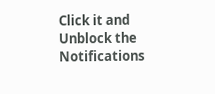Click it and Unblock the Notifications